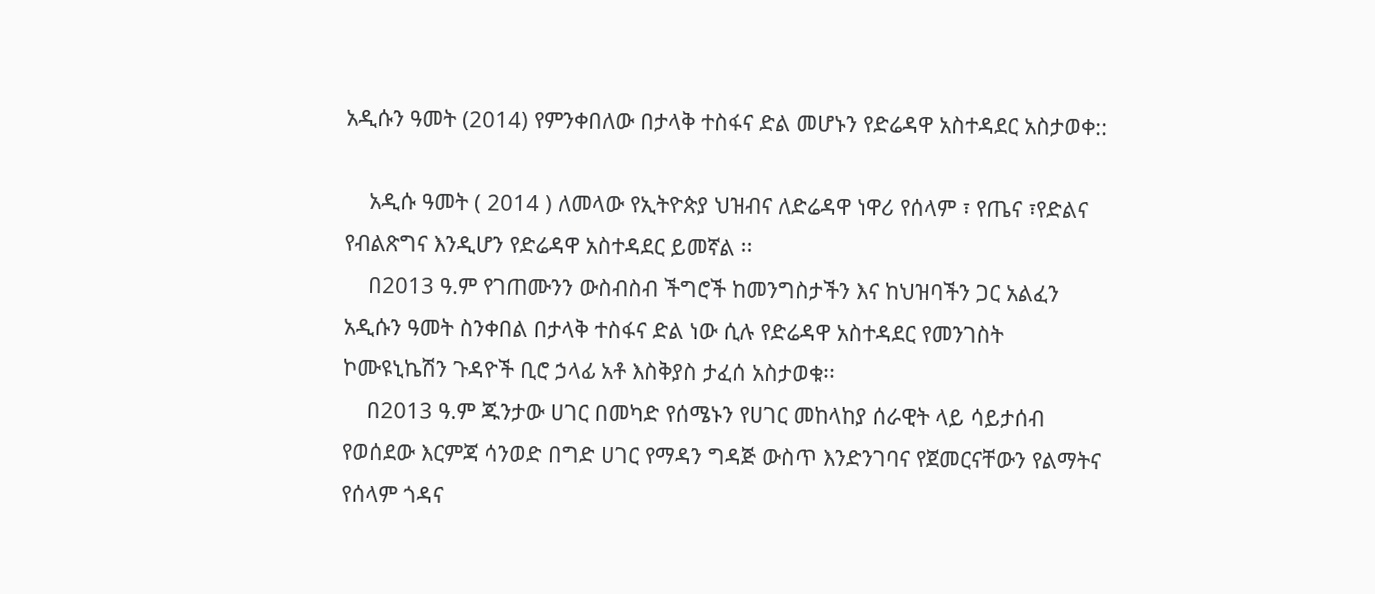አዲሱን ዓመት (2014) የምንቀበለው በታላቅ ተስፋና ድል መሆኑን የድሬዳዋ አስተዳደር አስታወቀ::

    አዲሱ ዓመት ( 2014 ) ለመላው የኢትዮጵያ ህዝብና ለድሬዳዋ ነዋሪ የሰላም ፣ የጤና ፣የድልና የብልጽግና እንዲሆን የድሬዳዋ አስተዳደር ይመኛል ፡፡
    በ2013 ዓ.ም የገጠሙንን ውስብስብ ችግሮች ከመንግስታችን እና ከህዝባችን ጋር አልፈን አዲሱን ዓመት ስንቀበል በታላቅ ተስፋና ድል ነው ሲሉ የድሬዳዋ አስተዳደር የመንገስት ኮሙዩኒኬሽን ጉዳዮች ቢሮ ኃላፊ አቶ እስቅያስ ታፈሰ አስታወቁ፡፡
    በ2013 ዓ.ም ጁንታው ሀገር በመካድ የሰሜኑን የሀገር መከላከያ ሰራዊት ላይ ሳይታሰብ የወሰደው እርምጃ ሳንወድ በግድ ሀገር የማዳን ግዳጅ ውስጥ እንድንገባና የጀመርናቸውን የልማትና የሰላም ጎዳና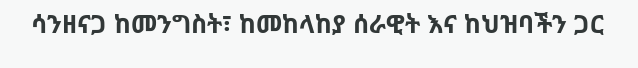ሳንዘናጋ ከመንግስት፣ ከመከላከያ ሰራዊት እና ከህዝባችን ጋር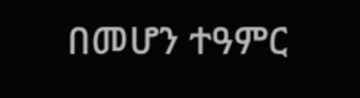በመሆን ተዓምር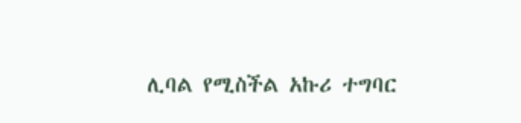ሊባል የሚስችል አኩሪ ተግባር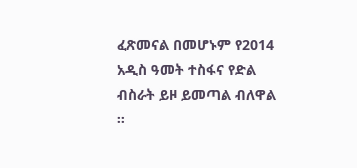ፈጽመናል በመሆኑም የ2014 አዲስ ዓመት ተስፋና የድል ብስራት ይዞ ይመጣል ብለዋል ፡፡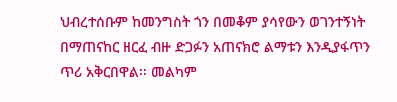ህብረተሰቡም ከመንግስት ጎን በመቆም ያሳየውን ወገንተኝነት በማጠናከር ዘርፈ ብዙ ድጋፉን አጠናክሮ ልማቱን እንዲያፋጥን ጥሪ አቅርበዋል፡፡ መልካም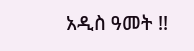አዲስ ዓመት !!